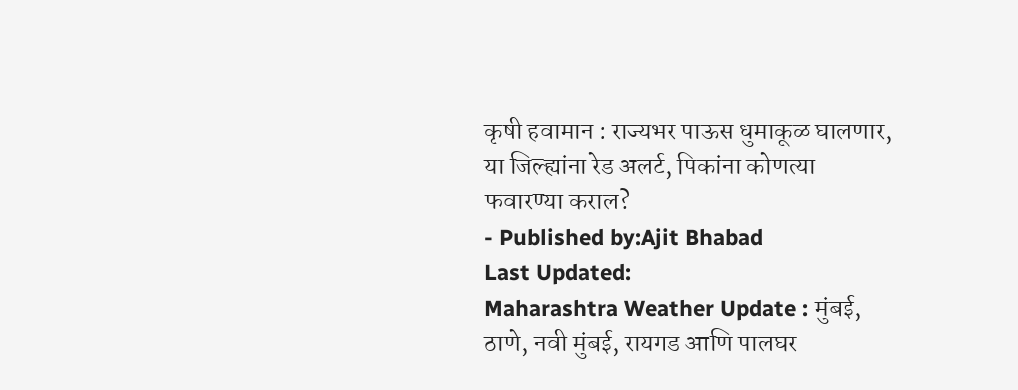कृषी हवामान : राज्यभर पाऊस धुमाकूळ घालणार, या जिल्ह्यांना रेड अलर्ट, पिकांना कोणत्या फवारण्या कराल?
- Published by:Ajit Bhabad
Last Updated:
Maharashtra Weather Update : मुंबई, ठाणे, नवी मुंबई, रायगड आणि पालघर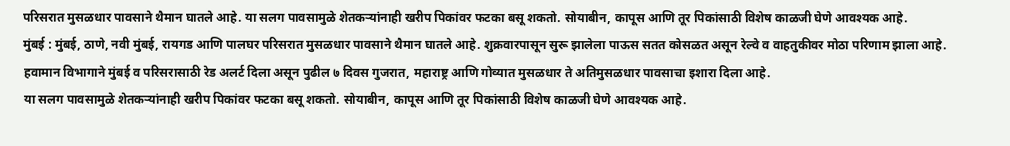परिसरात मुसळधार पावसाने थैमान घातले आहे. या सलग पावसामुळे शेतकऱ्यांनाही खरीप पिकांवर फटका बसू शकतो. सोयाबीन, कापूस आणि तूर पिकांसाठी विशेष काळजी घेणे आवश्यक आहे.
मुंबई : मुंबई, ठाणे, नवी मुंबई, रायगड आणि पालघर परिसरात मुसळधार पावसाने थैमान घातले आहे. शुक्रवारपासून सुरू झालेला पाऊस सतत कोसळत असून रेल्वे व वाहतुकीवर मोठा परिणाम झाला आहे. हवामान विभागाने मुंबई व परिसरासाठी रेड अलर्ट दिला असून पुढील ७ दिवस गुजरात, महाराष्ट्र आणि गोव्यात मुसळधार ते अतिमुसळधार पावसाचा इशारा दिला आहे.
या सलग पावसामुळे शेतकऱ्यांनाही खरीप पिकांवर फटका बसू शकतो. सोयाबीन, कापूस आणि तूर पिकांसाठी विशेष काळजी घेणे आवश्यक आहे.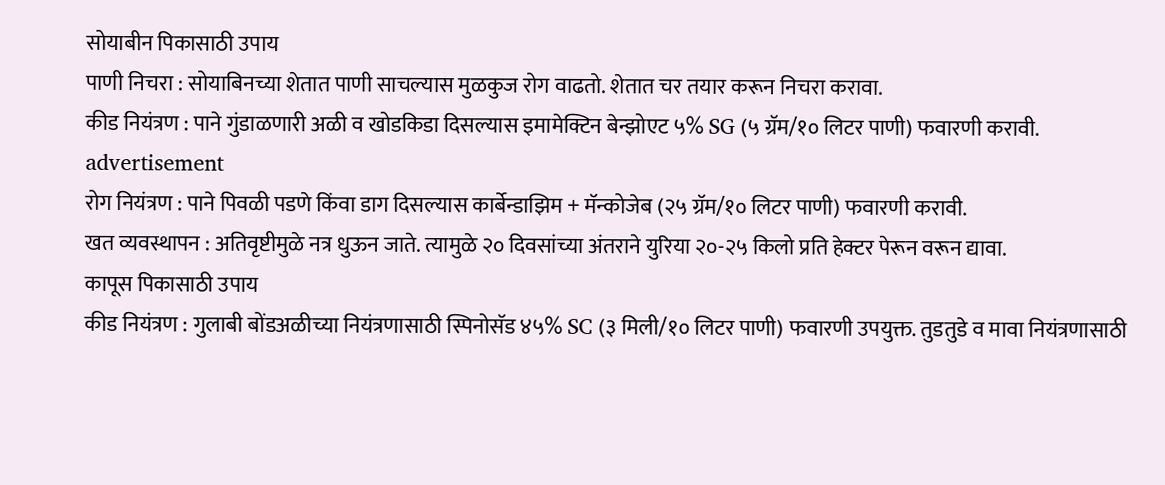सोयाबीन पिकासाठी उपाय
पाणी निचरा : सोयाबिनच्या शेतात पाणी साचल्यास मुळकुज रोग वाढतो. शेतात चर तयार करून निचरा करावा.
कीड नियंत्रण : पाने गुंडाळणारी अळी व खोडकिडा दिसल्यास इमामेक्टिन बेन्झोएट ५% SG (५ ग्रॅम/१० लिटर पाणी) फवारणी करावी.
advertisement
रोग नियंत्रण : पाने पिवळी पडणे किंवा डाग दिसल्यास कार्बेन्डाझिम + मॅन्कोजेब (२५ ग्रॅम/१० लिटर पाणी) फवारणी करावी.
खत व्यवस्थापन : अतिवृष्टीमुळे नत्र धुऊन जाते. त्यामुळे २० दिवसांच्या अंतराने युरिया २०-२५ किलो प्रति हेक्टर पेरून वरून द्यावा.
कापूस पिकासाठी उपाय
कीड नियंत्रण : गुलाबी बोंडअळीच्या नियंत्रणासाठी स्पिनोसॅड ४५% SC (३ मिली/१० लिटर पाणी) फवारणी उपयुक्त. तुडतुडे व मावा नियंत्रणासाठी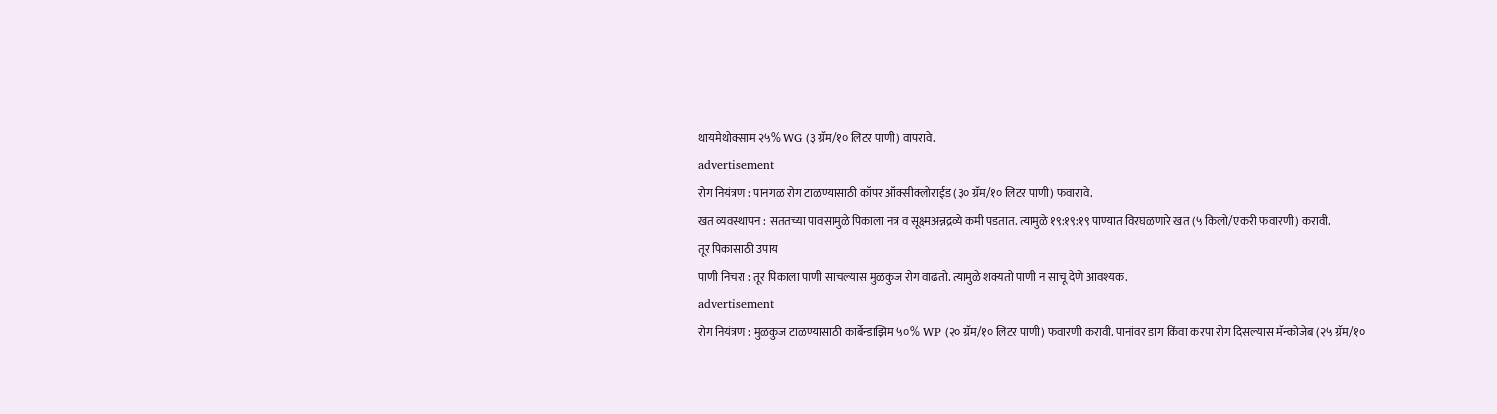थायमेथोक्साम २५% WG (३ ग्रॅम/१० लिटर पाणी) वापरावे.
advertisement
रोग नियंत्रण : पानगळ रोग टाळण्यासाठी कॉपर ऑक्सीक्लोराईड (३० ग्रॅम/१० लिटर पाणी) फवारावे.
खत व्यवस्थापन : सततच्या पावसामुळे पिकाला नत्र व सूक्ष्मअन्नद्रव्ये कमी पडतात. त्यामुळे १९:१९:१९ पाण्यात विरघळणारे खत (५ किलो/एकरी फवारणी) करावी.
तूर पिकासाठी उपाय
पाणी निचरा : तूर पिकाला पाणी साचल्यास मुळकुज रोग वाढतो. त्यामुळे शक्यतो पाणी न साचू देणे आवश्यक.
advertisement
रोग नियंत्रण : मुळकुज टाळण्यासाठी कार्बेन्डाझिम ५०% WP (२० ग्रॅम/१० लिटर पाणी) फवारणी करावी. पानांवर डाग किंवा करपा रोग दिसल्यास मॅन्कोजेब (२५ ग्रॅम/१०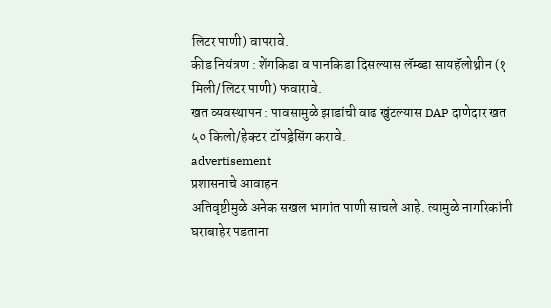लिटर पाणी) वापरावे.
कीड नियंत्रण : शेंगकिडा व पानकिडा दिसल्यास लॅम्ब्डा सायहॅलोथ्रीन (१ मिली/लिटर पाणी) फवारावे.
खत व्यवस्थापन : पावसामुळे झाडांची वाढ खुंटल्यास DAP दाणेदार खत ५० किलो/हेक्टर टॉपड्रेसिंग करावे.
advertisement
प्रशासनाचे आवाहन
अतिवृष्टीमुळे अनेक सखल भागांत पाणी साचले आहे. त्यामुळे नागरिकांनी घराबाहेर पडताना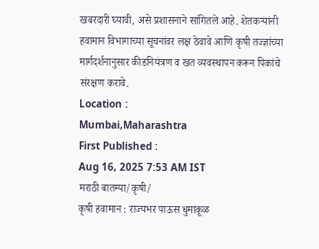खबरदारी घ्यावी, असे प्रशासनाने सांगितले आहे. शेतकऱ्यांनी हवामान विभागाच्या सूचनांवर लक्ष ठेवावे आणि कृषी तज्ज्ञांच्या मार्गदर्शनानुसार कीडनियंत्रण व खत व्यवस्थापन करून पिकांचे संरक्षण करावे.
Location :
Mumbai,Maharashtra
First Published :
Aug 16, 2025 7:53 AM IST
मराठी बातम्या/कृषी/
कृषी हवामान : राज्यभर पाऊस धुमाकूळ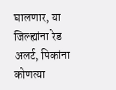घालणार, या जिल्ह्यांना रेड अलर्ट, पिकांना कोणत्या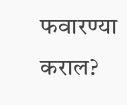फवारण्या कराल?